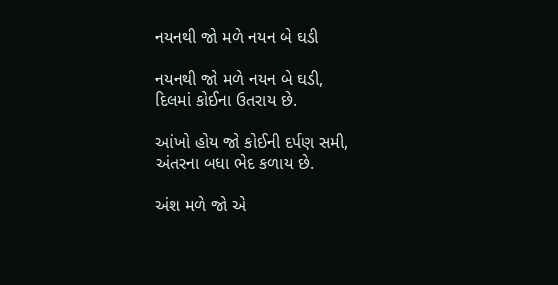નયનથી જો મળે નયન બે ઘડી

નયનથી જો મળે નયન બે ઘડી,
દિલમાં કોઈના ઉતરાય છે.

આંખો હોય જો કોઈની દર્પણ સમી,
અંતરના બધા ભેદ કળાય છે.

અંશ મળે જો એ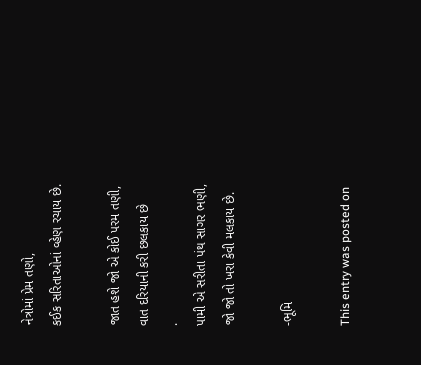નેત્રોમાં પ્રેમ તણો,
કઈક સરિતાઓનાં વ્હેણ રચાય છે.

જાત હશે જો એ કોઈ પરમ તણી,
વાત દરિયાની કરી છલકાય છે
.
પામી એ સરીતા પંથ સાગર ભણી,
જો જો તો ખરા કેવી મલકાય છે.

-ભૂમિ

This entry was posted on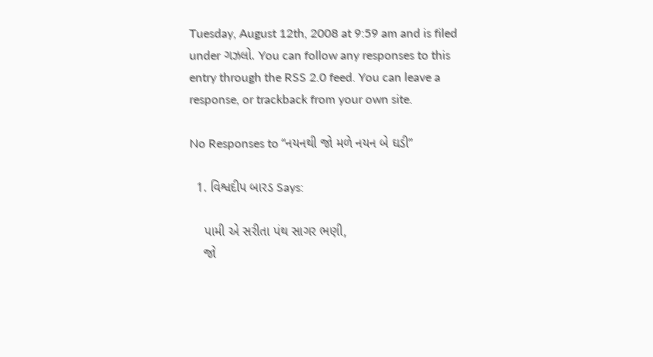Tuesday, August 12th, 2008 at 9:59 am and is filed under ગઝલો. You can follow any responses to this entry through the RSS 2.0 feed. You can leave a response, or trackback from your own site.

No Responses to “નયનથી જો મળે નયન બે ઘડી”

  1. વિશ્વદીપ બારડ Says:

    પામી એ સરીતા પંથ સાગર ભણી,
    જો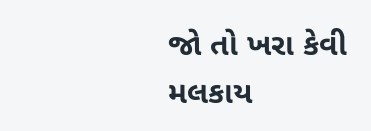જો તો ખરા કેવી મલકાય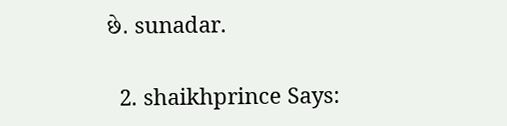છે. sunadar.

  2. shaikhprince Says: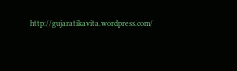http://gujaratikavita.wordpress.com/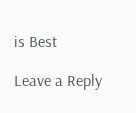is Best

Leave a Reply